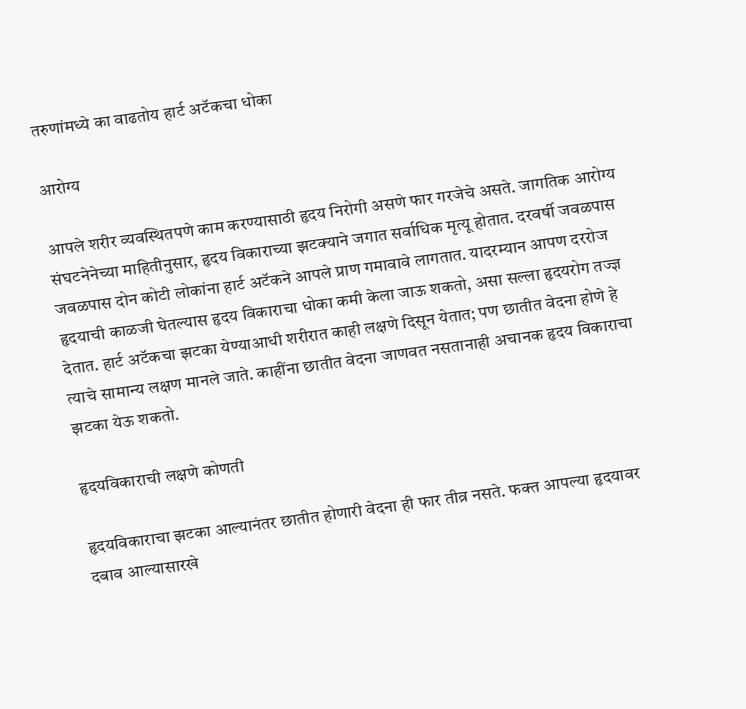तरुणांमध्ये का वाढतोय हार्ट अटॅकचा धोका

आरोग्य

आपले शरीर व्यवस्थितपणे काम करण्यासाठी हृदय निरोगी असणे फार गरजेचे असते. जागतिक आरोग्य संघटनेनेच्या माहितीनुसार, हृदय विकाराच्या झटक्याने जगात सर्वाधिक मृत्यू होतात. दरवर्षी जवळपास जवळपास दोन कोटी लोकांना हार्ट अटॅकने आपले प्राण गमावावे लागतात. यादरम्यान आपण दररोज हृदयाची काळजी घेतल्यास हृदय विकाराचा धोका कमी केला जाऊ शकतो, असा सल्ला हृदयरोग तज्ज्ञ देतात. हार्ट अटॅकचा झटका येण्याआधी शरीरात काही लक्षणे दिसून येतात; पण छातीत वेदना होणे हे त्याचे सामान्य लक्षण मानले जाते. काहींना छातीत वेदना जाणवत नसतानाही अचानक हृदय विकाराचा झटका येऊ शकतो.

हृदयविकाराची लक्षणे कोणती

हृदयविकाराचा झटका आल्यानंतर छातीत होणारी वेदना ही फार तीव्र नसते. फक्त आपल्या हृदयावर दबाव आल्यासारखे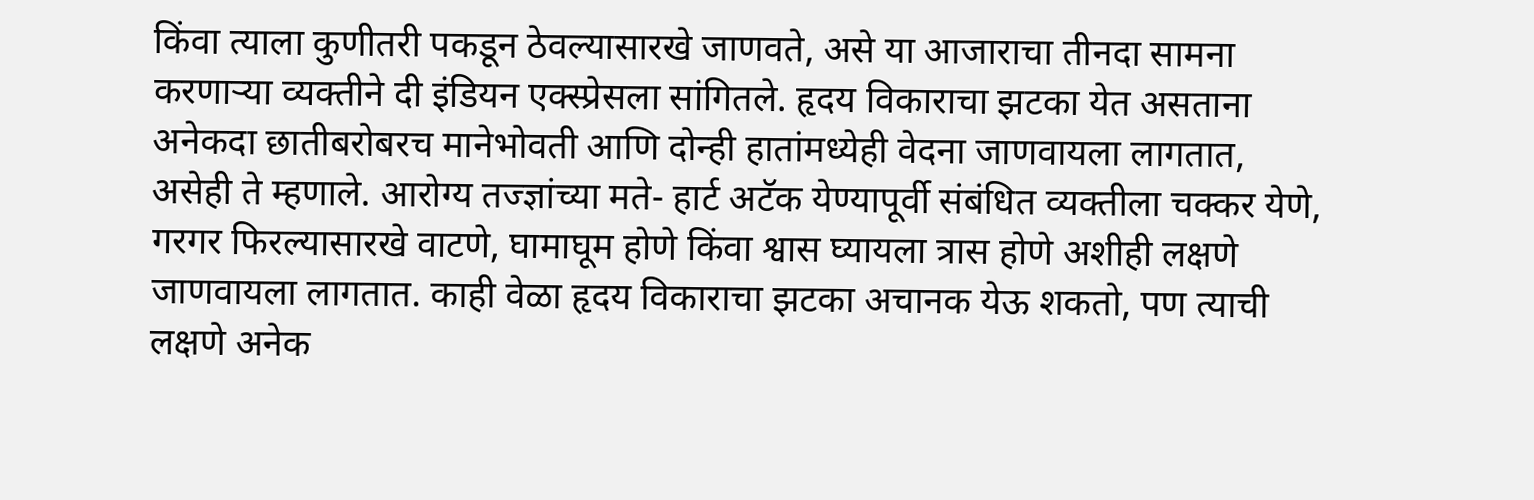किंवा त्याला कुणीतरी पकडून ठेवल्यासारखे जाणवते, असे या आजाराचा तीनदा सामना करणाऱ्या व्यक्तीने दी इंडियन एक्स्प्रेसला सांगितले. हृदय विकाराचा झटका येत असताना अनेकदा छातीबरोबरच मानेभोवती आणि दोन्ही हातांमध्येही वेदना जाणवायला लागतात, असेही ते म्हणाले. आरोग्य तज्ज्ञांच्या मते- हार्ट अटॅक येण्यापूर्वी संबंधित व्यक्तीला चक्कर येणे, गरगर फिरल्यासारखे वाटणे, घामाघूम होणे किंवा श्वास घ्यायला त्रास होणे अशीही लक्षणे जाणवायला लागतात. काही वेळा हृदय विकाराचा झटका अचानक येऊ शकतो, पण त्याची लक्षणे अनेक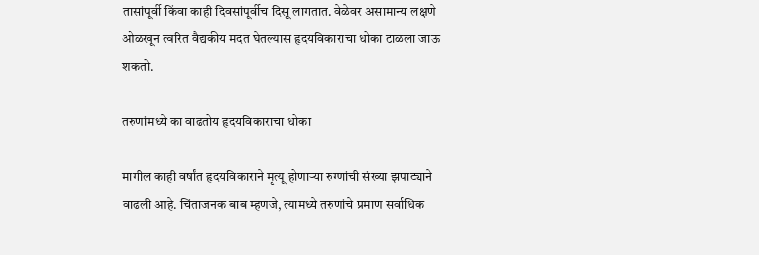तासांपूर्वी किंवा काही दिवसांपूर्वीच दिसू लागतात. वेळेवर असामान्य लक्षणे ओळखून त्वरित वैद्यकीय मदत घेतल्यास हृदयविकाराचा धोका टाळला जाऊ शकतो.

तरुणांमध्ये का वाढतोय हृदयविकाराचा धोका

मागील काही वर्षांत हृदयविकाराने मृत्यू होणाऱ्या रुग्णांची संख्या झपाट्याने वाढली आहे. चिंताजनक बाब म्हणजे, त्यामध्ये तरुणांचे प्रमाण सर्वाधिक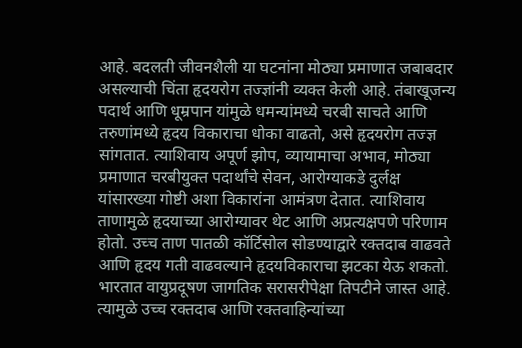आहे. बदलती जीवनशैली या घटनांना मोठ्या प्रमाणात जबाबदार असल्याची चिंता हृदयरोग तज्ज्ञांनी व्यक्त केली आहे. तंबाखूजन्य पदार्थ आणि धूम्रपान यांमुळे धमन्यांमध्ये चरबी साचते आणि तरुणांमध्ये हृदय विकाराचा धोका वाढतो, असे हृदयरोग तज्ज्ञ सांगतात. त्याशिवाय अपूर्ण झोप, व्यायामाचा अभाव, मोठ्या प्रमाणात चरबीयुक्त पदार्थांचे सेवन, आरोग्याकडे दुर्लक्ष यांसारख्या गोष्टी अशा विकारांना आमंत्रण देतात. त्याशिवाय ताणामुळे हृदयाच्या आरोग्यावर थेट आणि अप्रत्यक्षपणे परिणाम होतो. उच्च ताण पातळी कॉर्टिसोल सोडण्याद्वारे रक्तदाब वाढवते आणि हृदय गती वाढवल्याने हृदयविकाराचा झटका येऊ शकतो. भारतात वायुप्रदूषण जागतिक सरासरीपेक्षा तिपटीने जास्त आहे. त्यामुळे उच्च रक्तदाब आणि रक्तवाहिन्यांच्या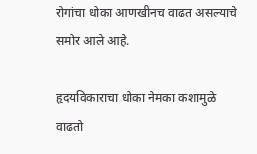रोगांचा धोका आणखीनच वाढत असल्याचे समोर आले आहे.

हृदयविकाराचा धोका नेमका कशामुळे वाढतो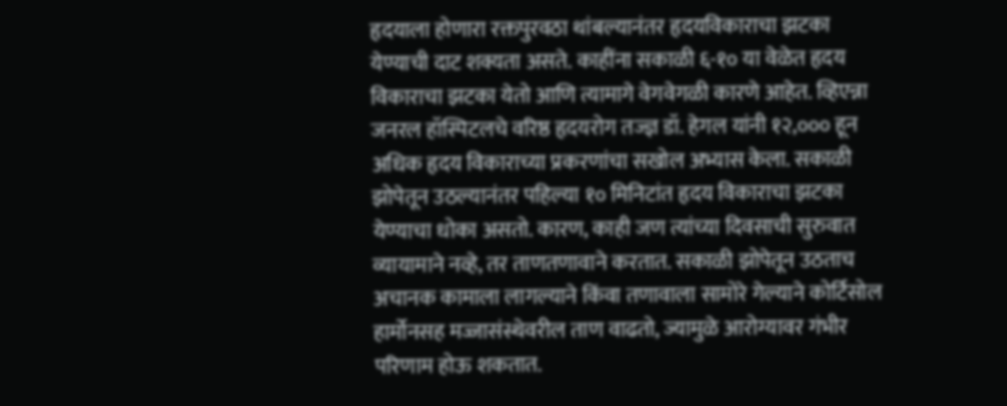हृदयाला होणारा रक्तपुरवठा थांबल्यानंतर हृदयविकाराचा झटका येण्याची दाट शक्यता असते. काहींना सकाळी ६-१० या वेळेत हृदय विकाराचा झटका येतो आणि त्यामागे वेगवेगळी कारणे आहेत. व्हिएन्ना जनरल हॉस्पिटलचे वरिष्ठ हृदयरोग तज्ज्ञ डॉ. हेगल यांनी १२,००० हून अधिक हृदय विकाराच्या प्रकरणांचा सखोल अभ्यास केला. सकाळी झोपेतून उठल्यानंतर पहिल्या १० मिनिटांत हृदय विकाराचा झटका येण्याचा धोका असतो. कारण, काही जण त्यांच्या दिवसाची सुरुवात व्यायामाने नव्हे, तर ताणतणावाने करतात. सकाळी झोपेतून उठताच अचानक कामाला लागल्याने किंवा तणावाला सामोरे गेल्याने कोर्टिसोल हार्मोनसह मज्जासंस्थेवरील ताण वाढतो, ज्यामुळे आरोग्यावर गंभीर परिणाम होऊ शकतात.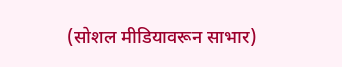(सोशल मीडियावरून साभार)